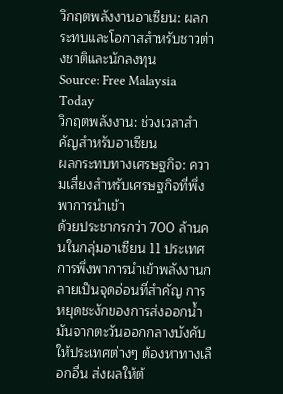วิกฤตพลังงานอาเซียน: ผลกระทบและโอกาสสำหรับชาวต่างชาติและนักลงทุน
Source: Free Malaysia Today
วิกฤตพลังงาน: ช่วงเวลาสำคัญสำหรับอาเซียน
ผลกระทบทางเศรษฐกิจ: ความเสี่ยงสำหรับเศรษฐกิจที่พึ่งพาการนำเข้า
ด้วยประชากรกว่า 700 ล้านคนในกลุ่มอาเซียน 11 ประเทศ การพึ่งพาการนำเข้าพลังงานกลายเป็นจุดอ่อนที่สำคัญ การหยุดชะงักของการส่งออกน้ำมันจากตะวันออกกลางบังคับให้ประเทศต่างๆ ต้องหาทางเลือกอื่น ส่งผลให้ต้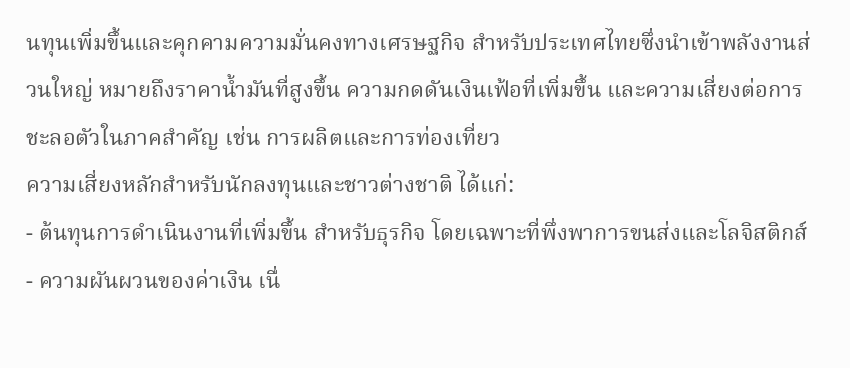นทุนเพิ่มขึ้นและคุกคามความมั่นคงทางเศรษฐกิจ สำหรับประเทศไทยซึ่งนำเข้าพลังงานส่วนใหญ่ หมายถึงราคาน้ำมันที่สูงขึ้น ความกดดันเงินเฟ้อที่เพิ่มขึ้น และความเสี่ยงต่อการชะลอตัวในภาคสำคัญ เช่น การผลิตและการท่องเที่ยว
ความเสี่ยงหลักสำหรับนักลงทุนและชาวต่างชาติ ได้แก่:
- ต้นทุนการดำเนินงานที่เพิ่มขึ้น สำหรับธุรกิจ โดยเฉพาะที่พึ่งพาการขนส่งและโลจิสติกส์
- ความผันผวนของค่าเงิน เนื่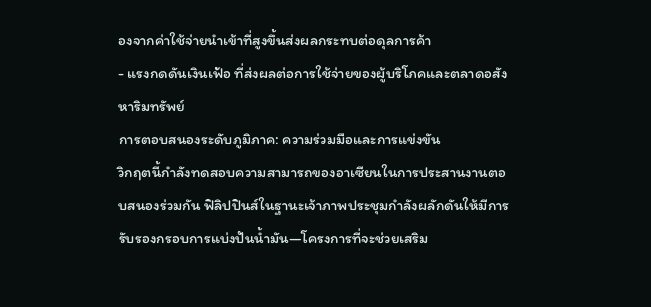องจากค่าใช้จ่ายนำเข้าที่สูงขึ้นส่งผลกระทบต่อดุลการค้า
- แรงกดดันเงินเฟ้อ ที่ส่งผลต่อการใช้จ่ายของผู้บริโภคและตลาดอสังหาริมทรัพย์
การตอบสนองระดับภูมิภาค: ความร่วมมือและการแข่งขัน
วิกฤตนี้กำลังทดสอบความสามารถของอาเซียนในการประสานงานตอบสนองร่วมกัน ฟิลิปปินส์ในฐานะเจ้าภาพประชุมกำลังผลักดันให้มีการรับรองกรอบการแบ่งปันน้ำมัน—โครงการที่จะช่วยเสริม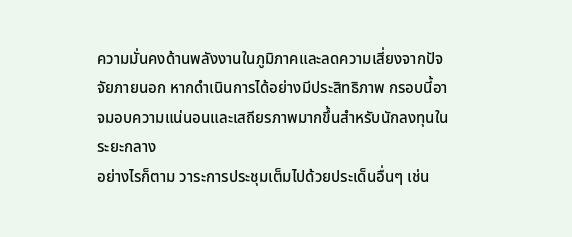ความมั่นคงด้านพลังงานในภูมิภาคและลดความเสี่ยงจากปัจจัยภายนอก หากดำเนินการได้อย่างมีประสิทธิภาพ กรอบนี้อาจมอบความแน่นอนและเสถียรภาพมากขึ้นสำหรับนักลงทุนในระยะกลาง
อย่างไรก็ตาม วาระการประชุมเต็มไปด้วยประเด็นอื่นๆ เช่น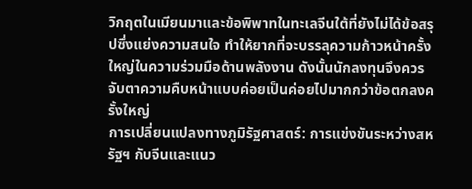วิกฤตในเมียนมาและข้อพิพาทในทะเลจีนใต้ที่ยังไม่ได้ข้อสรุปซึ่งแย่งความสนใจ ทำให้ยากที่จะบรรลุความก้าวหน้าครั้งใหญ่ในความร่วมมือด้านพลังงาน ดังนั้นนักลงทุนจึงควรจับตาความคืบหน้าแบบค่อยเป็นค่อยไปมากกว่าข้อตกลงครั้งใหญ่
การเปลี่ยนแปลงทางภูมิรัฐศาสตร์: การแข่งขันระหว่างสหรัฐฯ กับจีนและแนว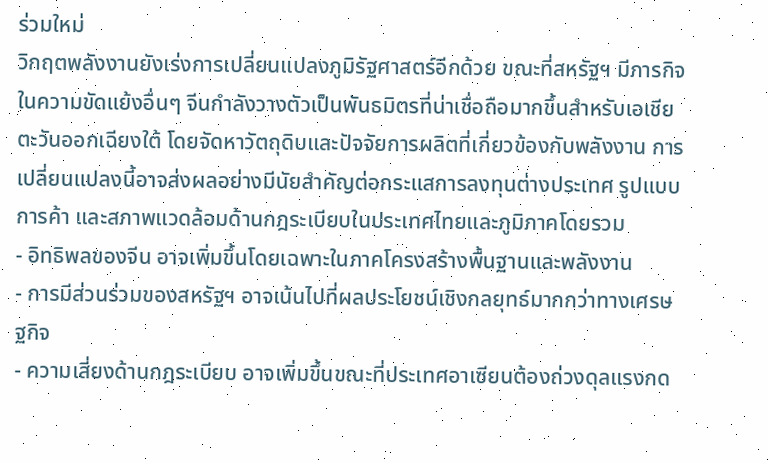ร่วมใหม่
วิกฤตพลังงานยังเร่งการเปลี่ยนแปลงภูมิรัฐศาสตร์อีกด้วย ขณะที่สหรัฐฯ มีภารกิจในความขัดแย้งอื่นๆ จีนกำลังวางตัวเป็นพันธมิตรที่น่าเชื่อถือมากขึ้นสำหรับเอเชียตะวันออกเฉียงใต้ โดยจัดหาวัตถุดิบและปัจจัยการผลิตที่เกี่ยวข้องกับพลังงาน การเปลี่ยนแปลงนี้อาจส่งผลอย่างมีนัยสำคัญต่อกระแสการลงทุนต่างประเทศ รูปแบบการค้า และสภาพแวดล้อมด้านกฎระเบียบในประเทศไทยและภูมิภาคโดยรวม
- อิทธิพลของจีน อาจเพิ่มขึ้นโดยเฉพาะในภาคโครงสร้างพื้นฐานและพลังงาน
- การมีส่วนร่วมของสหรัฐฯ อาจเน้นไปที่ผลประโยชน์เชิงกลยุทธ์มากกว่าทางเศรษฐกิจ
- ความเสี่ยงด้านกฎระเบียบ อาจเพิ่มขึ้นขณะที่ประเทศอาเซียนต้องถ่วงดุลแรงกด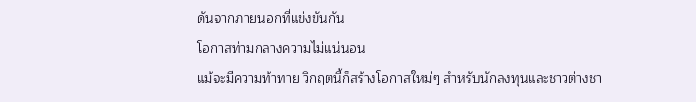ดันจากภายนอกที่แข่งขันกัน
โอกาสท่ามกลางความไม่แน่นอน
แม้จะมีความท้าทาย วิกฤตนี้ก็สร้างโอกาสใหม่ๆ สำหรับนักลงทุนและชาวต่างชา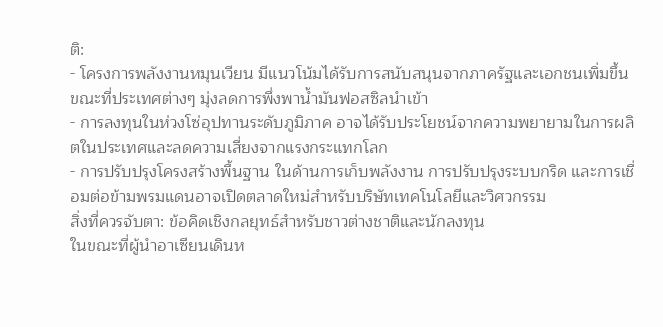ติ:
- โครงการพลังงานหมุนเวียน มีแนวโน้มได้รับการสนับสนุนจากภาครัฐและเอกชนเพิ่มขึ้น ขณะที่ประเทศต่างๆ มุ่งลดการพึ่งพาน้ำมันฟอสซิลนำเข้า
- การลงทุนในห่วงโซ่อุปทานระดับภูมิภาค อาจได้รับประโยชน์จากความพยายามในการผลิตในประเทศและลดความเสี่ยงจากแรงกระแทกโลก
- การปรับปรุงโครงสร้างพื้นฐาน ในด้านการเก็บพลังงาน การปรับปรุงระบบกริด และการเชื่อมต่อข้ามพรมแดนอาจเปิดตลาดใหม่สำหรับบริษัทเทคโนโลยีและวิศวกรรม
สิ่งที่ควรจับตา: ข้อคิดเชิงกลยุทธ์สำหรับชาวต่างชาติและนักลงทุน
ในขณะที่ผู้นำอาเซียนเดินห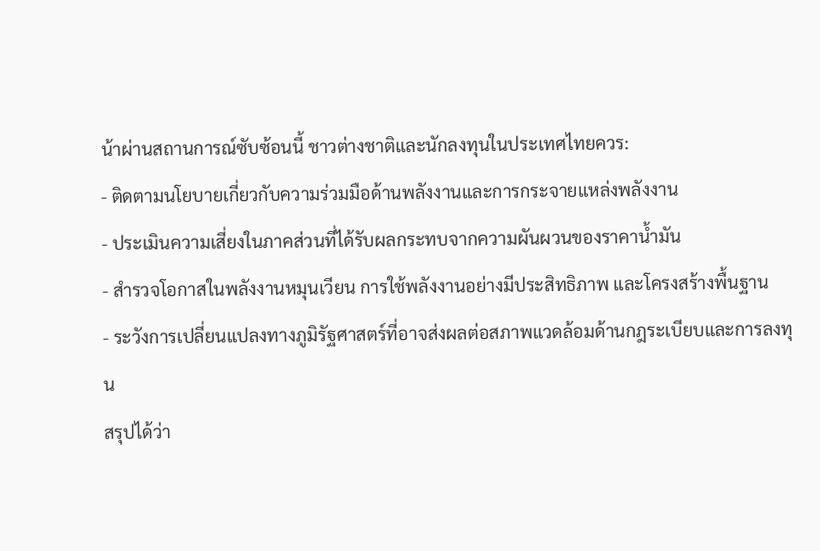น้าผ่านสถานการณ์ซับซ้อนนี้ ชาวต่างชาติและนักลงทุนในประเทศไทยควร:
- ติดตามนโยบายเกี่ยวกับความร่วมมือด้านพลังงานและการกระจายแหล่งพลังงาน
- ประเมินความเสี่ยงในภาคส่วนที่ได้รับผลกระทบจากความผันผวนของราคาน้ำมัน
- สำรวจโอกาสในพลังงานหมุนเวียน การใช้พลังงานอย่างมีประสิทธิภาพ และโครงสร้างพื้นฐาน
- ระวังการเปลี่ยนแปลงทางภูมิรัฐศาสตร์ที่อาจส่งผลต่อสภาพแวดล้อมด้านกฎระเบียบและการลงทุน
สรุปได้ว่า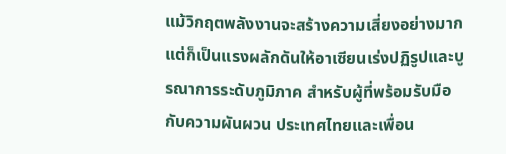แม้วิกฤตพลังงานจะสร้างความเสี่ยงอย่างมาก แต่ก็เป็นแรงผลักดันให้อาเซียนเร่งปฏิรูปและบูรณาการระดับภูมิภาค สำหรับผู้ที่พร้อมรับมือกับความผันผวน ประเทศไทยและเพื่อน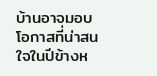บ้านอาจมอบโอกาสที่น่าสนใจในปีข้างห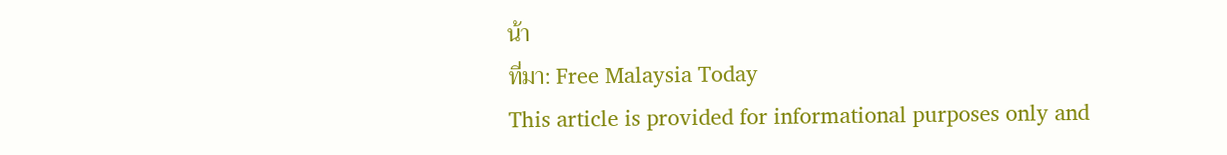น้า
ที่มา: Free Malaysia Today
This article is provided for informational purposes only and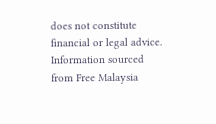does not constitute financial or legal advice. Information sourced from Free Malaysia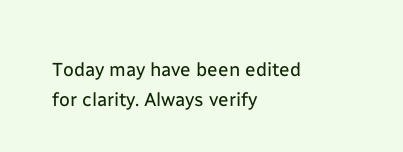Today may have been edited for clarity. Always verify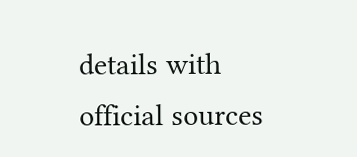details with official sources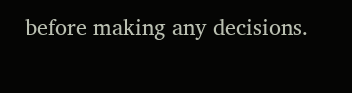before making any decisions.